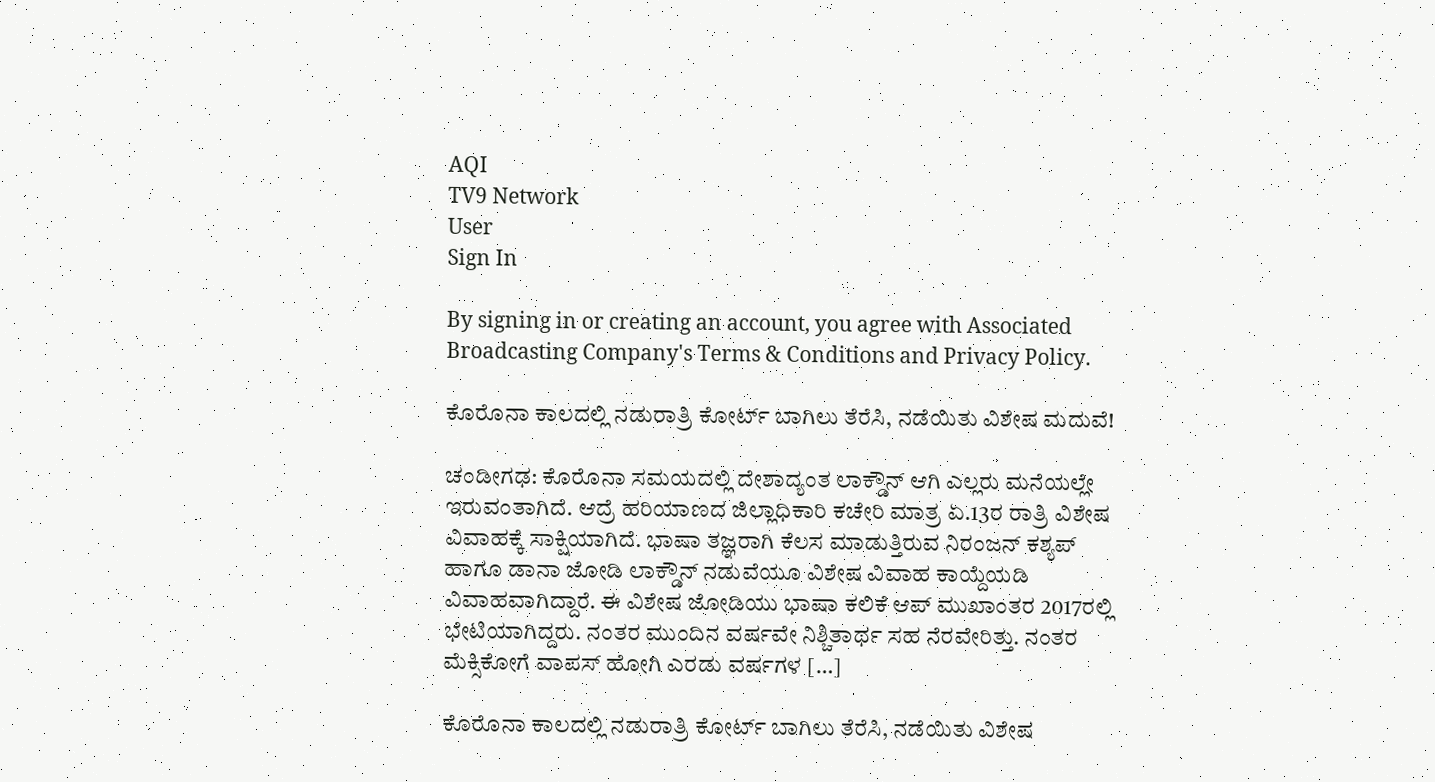AQI
TV9 Network
User
Sign In

By signing in or creating an account, you agree with Associated Broadcasting Company's Terms & Conditions and Privacy Policy.

ಕೊರೊನಾ ಕಾಲದಲ್ಲಿ ನಡುರಾತ್ರಿ ಕೋರ್ಟ್ ಬಾಗಿಲು ತೆರೆಸಿ, ನಡೆಯಿತು ವಿಶೇಷ ಮದುವೆ!

ಚಂಡೀಗಢ: ಕೊರೊನಾ ಸಮಯದಲ್ಲಿ ದೇಶಾದ್ಯಂತ ಲಾಕ್ಡೌನ್ ಆಗಿ ಎಲ್ಲರು ಮನೆಯಲ್ಲೇ ಇರುವಂತಾಗಿದೆ. ಆದ್ರೆ ಹರಿಯಾಣದ ಜಿಲ್ಲಾಧಿಕಾರಿ ಕಚೇರಿ ಮಾತ್ರ ಏ.13ರ ರಾತ್ರಿ ವಿಶೇಷ ವಿವಾಹಕ್ಕೆ ಸಾಕ್ಷಿಯಾಗಿದೆ. ಭಾಷಾ ತಜ್ಞರಾಗಿ ಕೆಲಸ ಮಾಡುತ್ತಿರುವ ನಿರಂಜನ್ ಕಶ್ಯಪ್ ಹಾಗೂ ಡಾನಾ ಜೋಡಿ ಲಾಕ್ಡೌನ್ ನಡುವೆಯೂ ವಿಶೇಷ ವಿವಾಹ ಕಾಯ್ದೆಯಡಿ ವಿವಾಹವಾಗಿದ್ದಾರೆ. ಈ ವಿಶೇಷ ಜೋಡಿಯು ಭಾಷಾ ಕಲಿಕೆ ಆಪ್ ಮುಖಾಂತರ 2017ರಲ್ಲಿ ಭೇಟಿಯಾಗಿದ್ದರು. ನಂತರ ಮುಂದಿನ ವರ್ಷವೇ ನಿಶ್ಚಿತಾರ್ಥ ಸಹ ನೆರವೇರಿತ್ತು. ನಂತರ ಮೆಕ್ಸಿಕೋಗೆ ವಾಪಸ್ ಹೋಗಿ ಎರಡು ವರ್ಷಗಳ […]

ಕೊರೊನಾ ಕಾಲದಲ್ಲಿ ನಡುರಾತ್ರಿ ಕೋರ್ಟ್ ಬಾಗಿಲು ತೆರೆಸಿ, ನಡೆಯಿತು ವಿಶೇಷ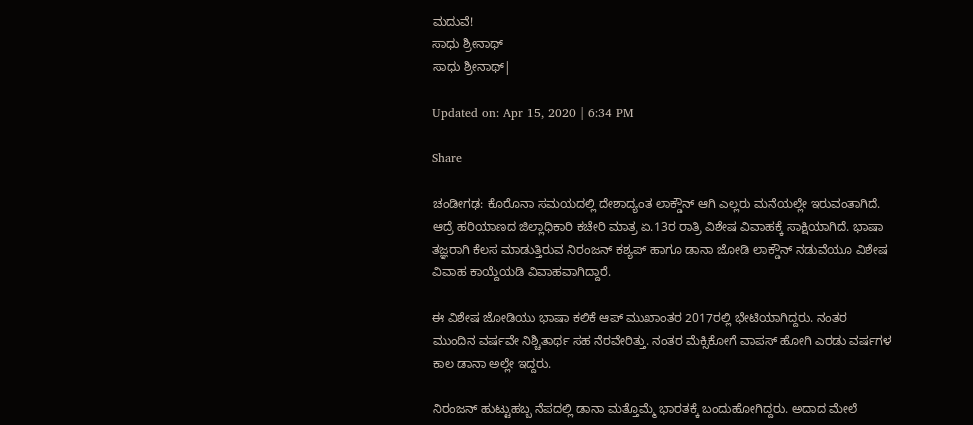ಮದುವೆ!
ಸಾಧು ಶ್ರೀನಾಥ್
ಸಾಧು ಶ್ರೀನಾಥ್|

Updated on: Apr 15, 2020 | 6:34 PM

Share

ಚಂಡೀಗಢ: ಕೊರೊನಾ ಸಮಯದಲ್ಲಿ ದೇಶಾದ್ಯಂತ ಲಾಕ್ಡೌನ್ ಆಗಿ ಎಲ್ಲರು ಮನೆಯಲ್ಲೇ ಇರುವಂತಾಗಿದೆ. ಆದ್ರೆ ಹರಿಯಾಣದ ಜಿಲ್ಲಾಧಿಕಾರಿ ಕಚೇರಿ ಮಾತ್ರ ಏ.13ರ ರಾತ್ರಿ ವಿಶೇಷ ವಿವಾಹಕ್ಕೆ ಸಾಕ್ಷಿಯಾಗಿದೆ. ಭಾಷಾ ತಜ್ಞರಾಗಿ ಕೆಲಸ ಮಾಡುತ್ತಿರುವ ನಿರಂಜನ್ ಕಶ್ಯಪ್ ಹಾಗೂ ಡಾನಾ ಜೋಡಿ ಲಾಕ್ಡೌನ್ ನಡುವೆಯೂ ವಿಶೇಷ ವಿವಾಹ ಕಾಯ್ದೆಯಡಿ ವಿವಾಹವಾಗಿದ್ದಾರೆ.

ಈ ವಿಶೇಷ ಜೋಡಿಯು ಭಾಷಾ ಕಲಿಕೆ ಆಪ್ ಮುಖಾಂತರ 2017ರಲ್ಲಿ ಭೇಟಿಯಾಗಿದ್ದರು. ನಂತರ ಮುಂದಿನ ವರ್ಷವೇ ನಿಶ್ಚಿತಾರ್ಥ ಸಹ ನೆರವೇರಿತ್ತು. ನಂತರ ಮೆಕ್ಸಿಕೋಗೆ ವಾಪಸ್ ಹೋಗಿ ಎರಡು ವರ್ಷಗಳ ಕಾಲ ಡಾನಾ ಅಲ್ಲೇ ಇದ್ದರು.

ನಿರಂಜನ್ ಹುಟ್ಟುಹಬ್ಬ ನೆಪದಲ್ಲಿ ಡಾನಾ ಮತ್ತೊಮ್ಮೆ ಭಾರತಕ್ಕೆ ಬಂದುಹೋಗಿದ್ದರು. ಅದಾದ ಮೇಲೆ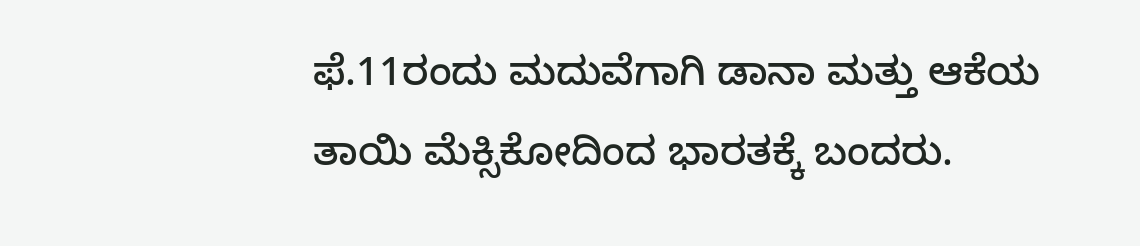ಫೆ.11ರಂದು ಮದುವೆಗಾಗಿ ಡಾನಾ ಮತ್ತು ಆಕೆಯ ತಾಯಿ ಮೆಕ್ಸಿಕೋದಿಂದ ಭಾರತಕ್ಕೆ ಬಂದರು.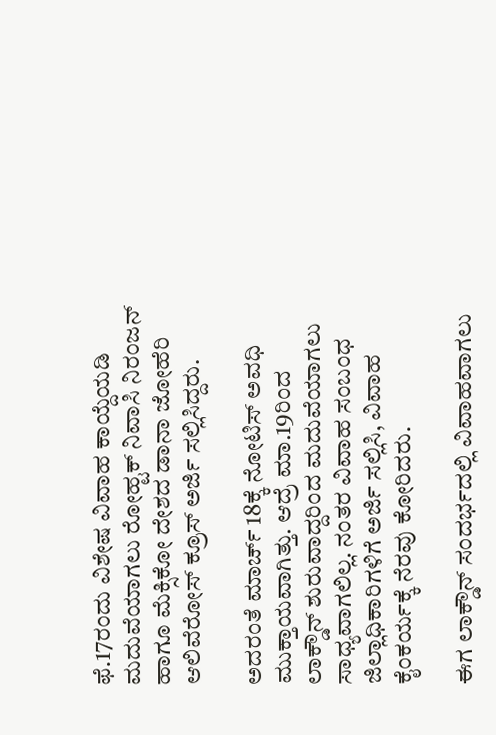ಫೆ.17ರಂದು ವಿಶೇಷ ವಿವಾಹ ಕಾಯ್ದೆಯಡಿ ಮದುವೆಯಾಗಲು ರೋಹ್ಟಕ್ ನಿವಾಸಿ ನಿರಂಜನ್ ಹಾಗೂ ಮೆಕ್ಸಿಕೋ ದೇಶದ ಡಾನಾ ಜೋಹೆರಿ ಆಲಿವೆರೋಸ್ ಕ್ರೂಸ್ ಅರ್ಜಿ ಸಲ್ಲಿಸಿದ್ದರು.

ಅದರಂತೆ ಮಾರ್ಚ್ 18ಕ್ಕೆ ನೋಟಿಸ್ ಅವಧಿ ಮುಕ್ತಾಯವಾಗಿತ್ತು. ಆದ್ರೆ ಮಾ.19ರಿಂದ ಲಾಕ್ಡೌನ್ ಶುರುವಾದ್ದರಿಂದ ಮದುವೆಯಾಗಲು ಸಾಧ್ಯವಾಗಲಿಲ್ಲ. ನಂತರ ವಿವಾಹ ಸಂಬಂಧ ಜಿಲ್ಲಾಧಿಕಾರಿಗಳಿಗೆ ಅರ್ಜಿ ಸಲ್ಲಿಸಿ, ವಿವಾಹ ಕೈಂಕರ್ಯಕ್ಕೆ ನೆರವು ಕೋರಿದರು.

ಈಗ ಲಾಕ್ಡೌನ್ ಸಂದರ್ಭದಲ್ಲಿ ವಿವಾಹವಾಗಲು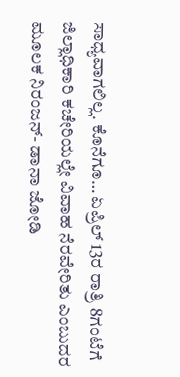ಸಾಧ್ಯವಾಗಲಿಲ್ಲ. ಕೊನೆಗೂ… ಏಪ್ರಿಲ್ 13ರ ರಾತ್ರಿ 8ಗಂಟೆಗೆ ಜಿಲ್ಲಾಧಿಕಾರಿ ಕಚೇರಿಯಲ್ಲೇ ವಿವಾಹ ನೆರವೇರಿತು ಎಂಬುದರ ಮೂಲಕ ನಿರಂಜನ್- ಡಾನಾ ಜೋಡಿ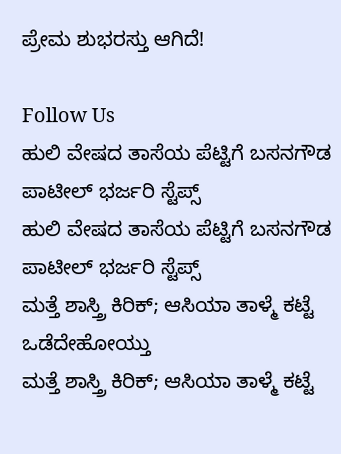ಪ್ರೇಮ ಶುಭರಸ್ತು ಆಗಿದೆ!

Follow Us
ಹುಲಿ ವೇಷದ ತಾಸೆಯ ಪೆಟ್ಟಿಗೆ ಬಸನಗೌಡ ಪಾಟೀಲ್ ಭರ್ಜರಿ ಸ್ಟೆಪ್ಸ್
ಹುಲಿ ವೇಷದ ತಾಸೆಯ ಪೆಟ್ಟಿಗೆ ಬಸನಗೌಡ ಪಾಟೀಲ್ ಭರ್ಜರಿ ಸ್ಟೆಪ್ಸ್
ಮತ್ತೆ ಶಾಸ್ತ್ರಿ ಕಿರಿಕ್; ಆಸಿಯಾ ತಾಳ್ಮೆ ಕಟ್ಟೆ ಒಡೆದೇಹೋಯ್ತು
ಮತ್ತೆ ಶಾಸ್ತ್ರಿ ಕಿರಿಕ್; ಆಸಿಯಾ ತಾಳ್ಮೆ ಕಟ್ಟೆ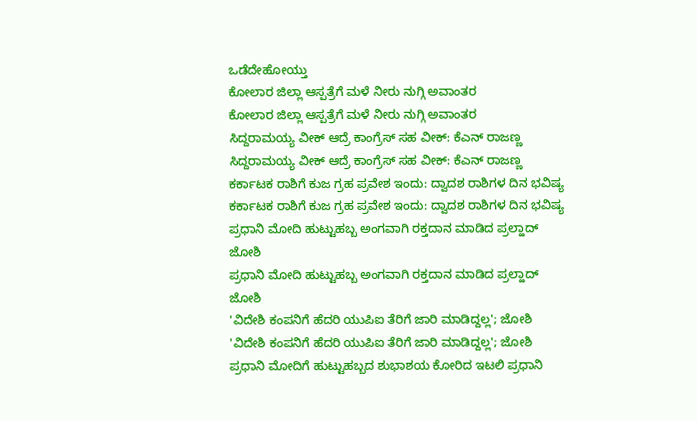ಒಡೆದೇಹೋಯ್ತು
ಕೋಲಾರ ಜಿಲ್ಲಾ ಆಸ್ಪತ್ರೆಗೆ ಮಳೆ ನೀರು ನುಗ್ಗಿ ಅವಾಂತರ
ಕೋಲಾರ ಜಿಲ್ಲಾ ಆಸ್ಪತ್ರೆಗೆ ಮಳೆ ನೀರು ನುಗ್ಗಿ ಅವಾಂತರ
ಸಿದ್ದರಾಮಯ್ಯ ವೀಕ್ ಆದ್ರೆ ಕಾಂಗ್ರೆಸ್ ಸಹ ವೀಕ್: ಕೆಎನ್ ರಾಜಣ್ಣ
ಸಿದ್ದರಾಮಯ್ಯ ವೀಕ್ ಆದ್ರೆ ಕಾಂಗ್ರೆಸ್ ಸಹ ವೀಕ್: ಕೆಎನ್ ರಾಜಣ್ಣ
ಕರ್ಕಾಟಕ ರಾಶಿಗೆ ಕುಜ ಗ್ರಹ ಪ್ರವೇಶ ಇಂದು: ದ್ವಾದಶ ರಾಶಿಗಳ ದಿನ ಭವಿಷ್ಯ
ಕರ್ಕಾಟಕ ರಾಶಿಗೆ ಕುಜ ಗ್ರಹ ಪ್ರವೇಶ ಇಂದು: ದ್ವಾದಶ ರಾಶಿಗಳ ದಿನ ಭವಿಷ್ಯ
ಪ್ರಧಾನಿ ಮೋದಿ ಹುಟ್ಟುಹಬ್ಬ ಅಂಗವಾಗಿ ರಕ್ತದಾನ ಮಾಡಿದ ಪ್ರಲ್ಹಾದ್ ಜೋಶಿ
ಪ್ರಧಾನಿ ಮೋದಿ ಹುಟ್ಟುಹಬ್ಬ ಅಂಗವಾಗಿ ರಕ್ತದಾನ ಮಾಡಿದ ಪ್ರಲ್ಹಾದ್ ಜೋಶಿ
'ವಿದೇಶಿ ಕಂಪನಿಗೆ ಹೆದರಿ ಯುಪಿಐ ತೆರಿಗೆ ಜಾರಿ ಮಾಡಿದ್ದಲ್ಲ'; ಜೋಶಿ
'ವಿದೇಶಿ ಕಂಪನಿಗೆ ಹೆದರಿ ಯುಪಿಐ ತೆರಿಗೆ ಜಾರಿ ಮಾಡಿದ್ದಲ್ಲ'; ಜೋಶಿ
ಪ್ರಧಾನಿ ಮೋದಿಗೆ ಹುಟ್ಟುಹಬ್ಬದ ಶುಭಾಶಯ ಕೋರಿದ ಇಟಲಿ ಪ್ರಧಾನಿ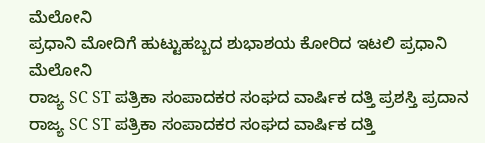ಮೆಲೋನಿ
ಪ್ರಧಾನಿ ಮೋದಿಗೆ ಹುಟ್ಟುಹಬ್ಬದ ಶುಭಾಶಯ ಕೋರಿದ ಇಟಲಿ ಪ್ರಧಾನಿ ಮೆಲೋನಿ
ರಾಜ್ಯ SC ST ಪತ್ರಿಕಾ ಸಂಪಾದಕರ ಸಂಘದ ವಾರ್ಷಿಕ ದತ್ತಿ ಪ್ರಶಸ್ತಿ ಪ್ರದಾನ
ರಾಜ್ಯ SC ST ಪತ್ರಿಕಾ ಸಂಪಾದಕರ ಸಂಘದ ವಾರ್ಷಿಕ ದತ್ತಿ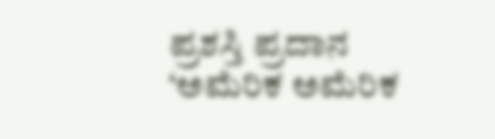ಪ್ರಶಸ್ತಿ ಪ್ರದಾನ
‘ಅಮೆರಿಕ ಅಮೆರಿಕ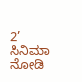2’ ಸಿನಿಮಾ ನೋಡಿ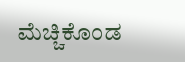ಮೆಚ್ಚಿಕೊಂಡ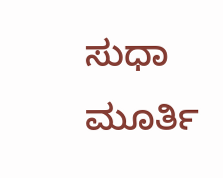ಸುಧಾ ಮೂರ್ತಿ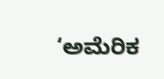‘ಅಮೆರಿಕ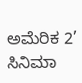ಅಮೆರಿಕ 2’ ಸಿನಿಮಾ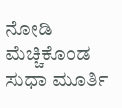ನೋಡಿ ಮೆಚ್ಚಿಕೊಂಡ ಸುಧಾ ಮೂರ್ತಿ